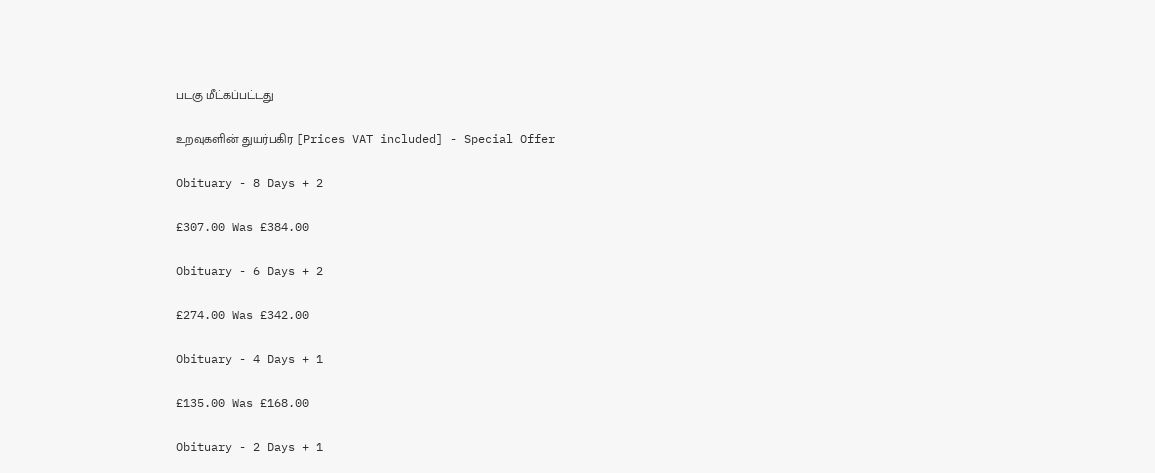படகு மீட்கப்பட்டது

உறவுகளின் துயர்பகிர [Prices VAT included] - Special Offer

Obituary - 8 Days + 2

£307.00 Was £384.00

Obituary - 6 Days + 2

£274.00 Was £342.00

Obituary - 4 Days + 1

£135.00 Was £168.00

Obituary - 2 Days + 1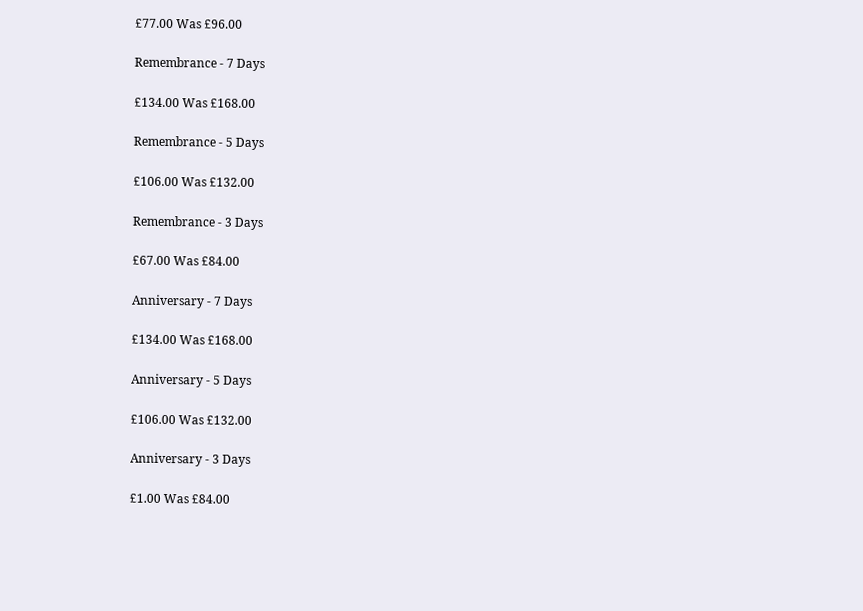£77.00 Was £96.00

Remembrance - 7 Days

£134.00 Was £168.00

Remembrance - 5 Days

£106.00 Was £132.00

Remembrance - 3 Days

£67.00 Was £84.00

Anniversary - 7 Days

£134.00 Was £168.00

Anniversary - 5 Days

£106.00 Was £132.00

Anniversary - 3 Days

£1.00 Was £84.00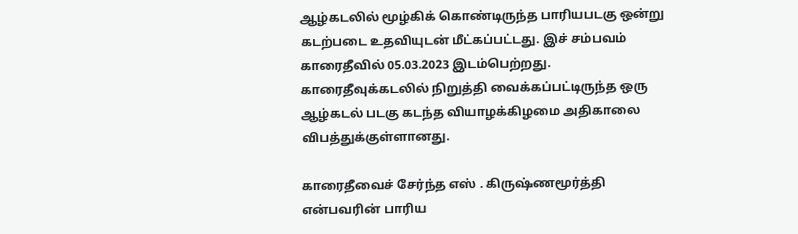ஆழ்கடலில் மூழ்கிக் கொண்டிருந்த பாரியபடகு ஒன்று கடற்படை உதவியுடன் மீட்கப்பட்டது. இச் சம்பவம் காரைதீவில் 05.03.2023 இடம்பெற்றது. காரைதீவுக்கடலில் நிறுத்தி வைக்கப்பட்டிருந்த ஒரு ஆழ்கடல் படகு கடந்த வியாழக்கிழமை அதிகாலை விபத்துக்குள்ளானது.

காரைதீவைச் சேர்ந்த எஸ் . கிருஷ்ணமூர்த்தி என்பவரின் பாரிய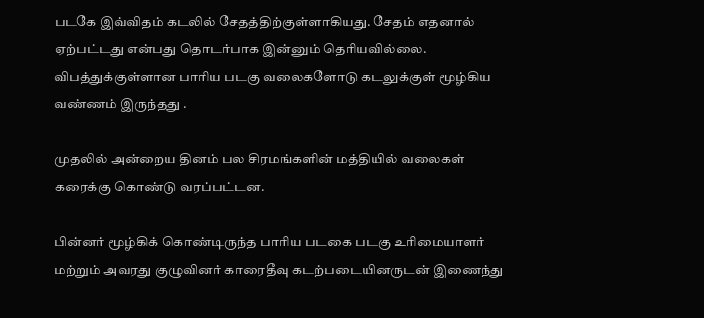படகே இவ்விதம் கடலில் சேதத்திற்குள்ளாகியது. சேதம் எதனால் ஏற்பட்டது என்பது தொடர்பாக இன்னும் தெரியவில்லை. விபத்துக்குள்ளான பாரிய படகு வலைகளோடு கடலுக்குள் மூழ்கிய வண்ணம் இருந்தது .

முதலில் அன்றைய தினம் பல சிரமங்களின் மத்தியில் வலைகள் கரைக்கு கொண்டு வரப்பட்டன.

பின்னர் மூழ்கிக் கொண்டிருந்த பாரிய படகை படகு உரிமையாளர் மற்றும் அவரது குழுவினர் காரைதீவு கடற்படையினருடன் இணைந்து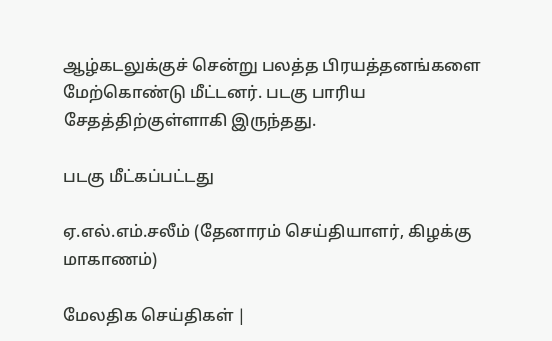ஆழ்கடலுக்குச் சென்று பலத்த பிரயத்தனங்களை மேற்கொண்டு மீட்டனர். படகு பாரிய சேதத்திற்குள்ளாகி இருந்தது.

படகு மீட்கப்பட்டது

ஏ.எல்.எம்.சலீம் (தேனாரம் செய்தியாளர், கிழக்கு மாகாணம்)

மேலதிக செய்திகள் |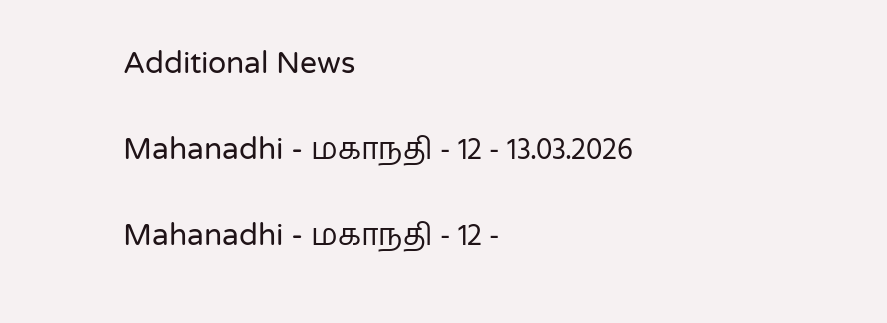Additional News

Mahanadhi - மகாநதி - 12 - 13.03.2026

Mahanadhi - மகாநதி - 12 -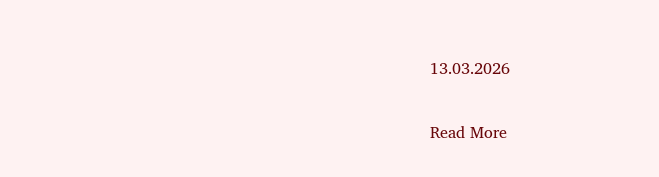13.03.2026

Read More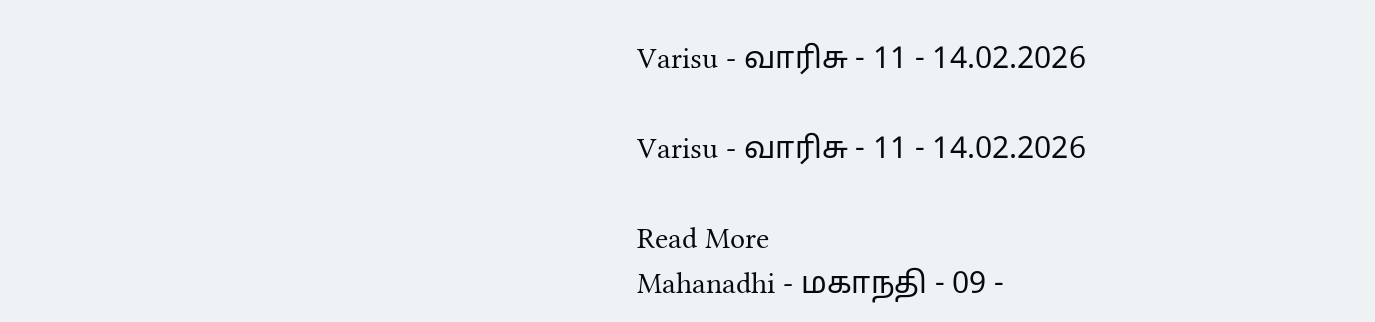Varisu - வாரிசு - 11 - 14.02.2026

Varisu - வாரிசு - 11 - 14.02.2026

Read More
Mahanadhi - மகாநதி - 09 -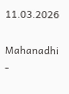11.03.2026

Mahanadhi -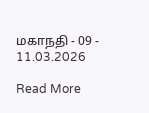மகாநதி - 09 - 11.03.2026

Read More